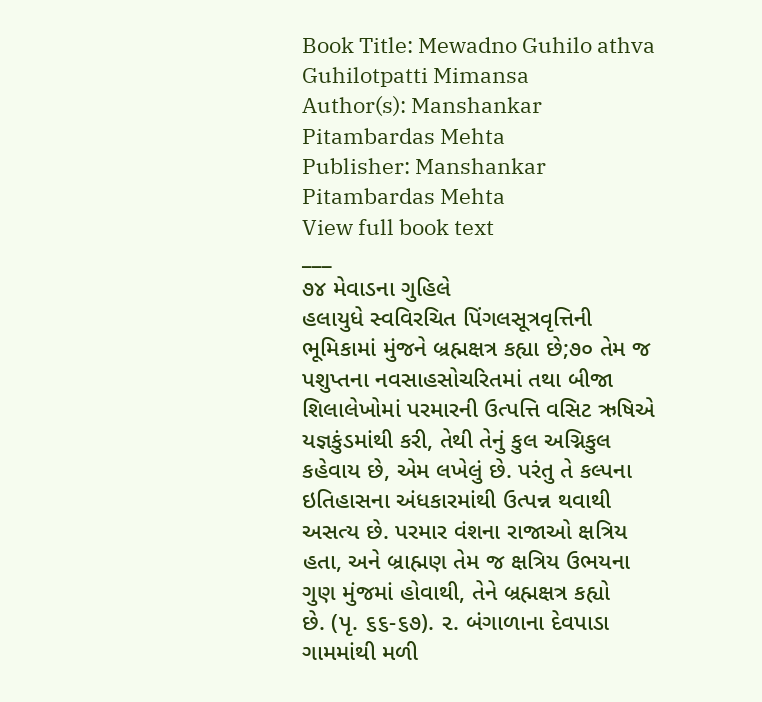Book Title: Mewadno Guhilo athva Guhilotpatti Mimansa
Author(s): Manshankar Pitambardas Mehta
Publisher: Manshankar Pitambardas Mehta
View full book text
___
૭૪ મેવાડના ગુહિલે
હલાયુધે સ્વવિરચિત પિંગલસૂત્રવૃત્તિની ભૂમિકામાં મુંજને બ્રહ્મક્ષત્ર કહ્યા છે;૭૦ તેમ જ પશુપ્તના નવસાહસોચરિતમાં તથા બીજા શિલાલેખોમાં પરમારની ઉત્પત્તિ વસિટ ઋષિએ યજ્ઞકુંડમાંથી કરી, તેથી તેનું કુલ અગ્નિકુલ કહેવાય છે, એમ લખેલું છે. પરંતુ તે કલ્પના ઇતિહાસના અંધકારમાંથી ઉત્પન્ન થવાથી અસત્ય છે. પરમાર વંશના રાજાઓ ક્ષત્રિય હતા, અને બ્રાહ્મણ તેમ જ ક્ષત્રિય ઉભયના ગુણ મુંજમાં હોવાથી, તેને બ્રહ્મક્ષત્ર કહ્યો
છે. (પૃ. ૬૬-૬૭). ૨. બંગાળાના દેવપાડા ગામમાંથી મળી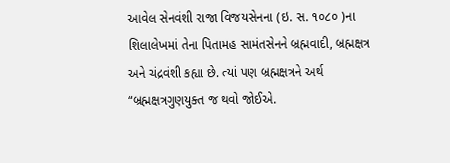આવેલ સેનવંશી રાજા વિજયસેનના (ઇ. સ. ૧૦૮૦ )ના શિલાલેખમાં તેના પિતામહ સામંતસેનને બ્રહ્મવાદી, બ્રહ્મક્ષત્ર અને ચંદ્રવંશી કહ્યા છે. ત્યાં પણ બ્રહ્મક્ષત્રને અર્થ “બ્રહ્મક્ષત્રગુણયુક્ત જ થવો જોઈએ.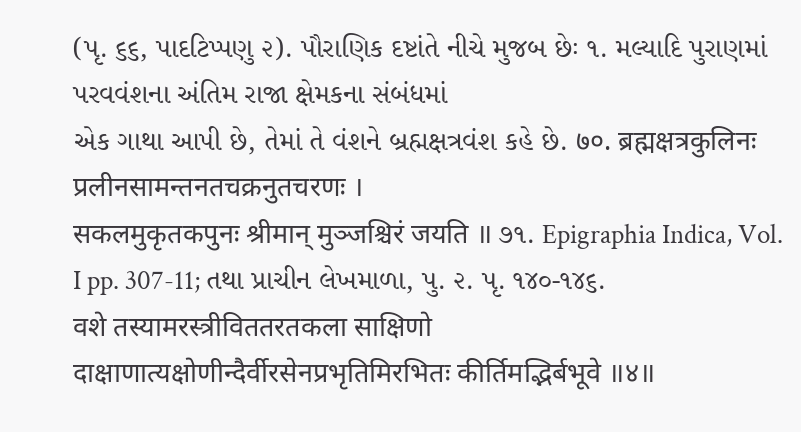(પૃ. ૬૬, પાદટિપ્પણુ ૨). પૌરાણિક દષ્ટાંતે નીચે મુજબ છેઃ ૧. મલ્યાદિ પુરાણમાં પરવવંશના અંતિમ રાજા ક્ષેમકના સંબંધમાં
એક ગાથા આપી છે, તેમાં તે વંશને બ્રહ્મક્ષત્રવંશ કહે છે. ७०. ब्रह्मक्षत्रकुलिनः प्रलीनसामन्तनतचक्रनुतचरणः ।
सकलमुकृतकपुनः श्रीमान् मुञ्जश्चिरं जयति ॥ ૭૧. Epigraphia Indica, Vol. I pp. 307-11; તથા પ્રાચીન લેખમાળા, પુ. ૨. પૃ. ૧૪૦-૧૪૬.
वशे तस्यामरस्त्रीविततरतकला साक्षिणो दाक्षाणात्यक्षोणीन्दैर्वीरसेनप्रभृतिमिरभितः कीर्तिमद्भिर्बभूवे ॥४॥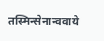तस्मिन्सेनान्ववाये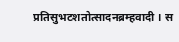प्रतिसुभटशतोत्सादनब्रम्हवादी । स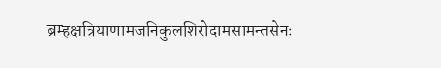ब्रम्हक्षत्रियाणामजनिकुलशिरोदामसामन्तसेनः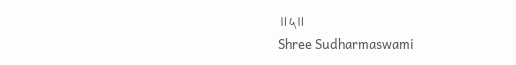॥५॥
Shree Sudharmaswami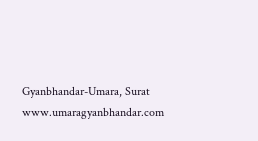Gyanbhandar-Umara, Surat
www.umaragyanbhandar.com